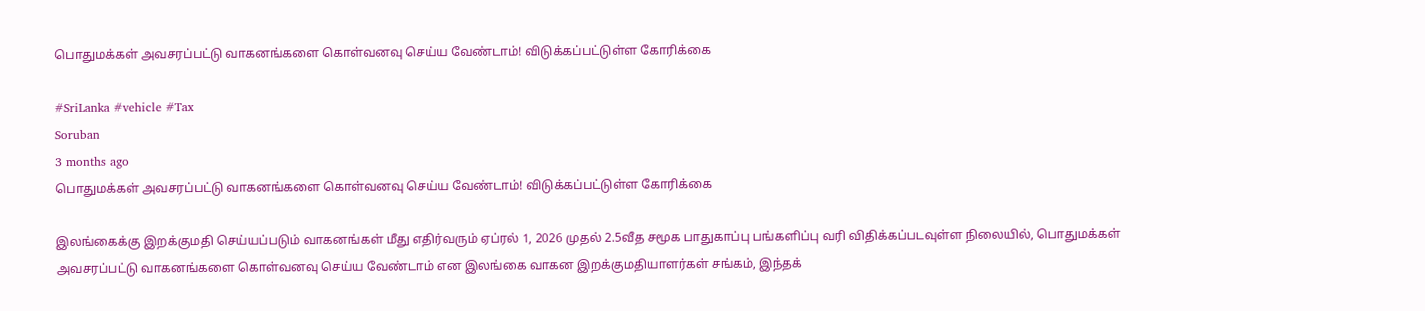பொதுமக்கள் அவசரப்பட்டு வாகனங்களை கொள்வனவு செய்ய வேண்டாம்! விடுக்கப்பட்டுள்ள கோரிக்கை

#SriLanka #vehicle #Tax
Soruban
3 months ago
பொதுமக்கள் அவசரப்பட்டு வாகனங்களை கொள்வனவு செய்ய வேண்டாம்! விடுக்கப்பட்டுள்ள கோரிக்கை

இலங்கைக்கு இறக்குமதி செய்யப்படும் வாகனங்கள் மீது எதிர்வரும் ஏப்ரல் 1, 2026 முதல் 2.5வீத சமூக பாதுகாப்பு பங்களிப்பு வரி விதிக்கப்படவுள்ள நிலையில், பொதுமக்கள் அவசரப்பட்டு வாகனங்களை கொள்வனவு செய்ய வேண்டாம் என இலங்கை வாகன இறக்குமதியாளர்கள் சங்கம், இந்தக்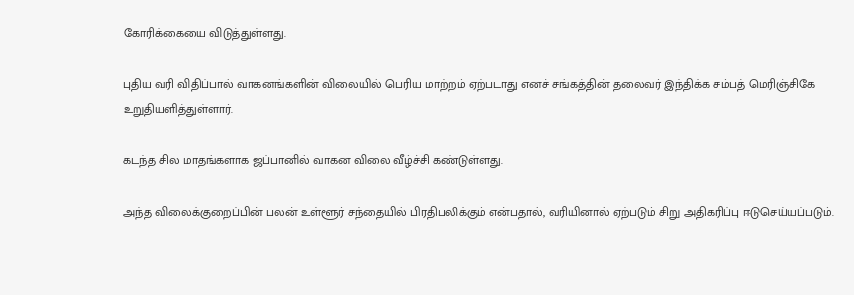கோரிக்கையை விடுத்துள்ளது.

புதிய வரி விதிப்பால் வாகனங்களின் விலையில் பெரிய மாற்றம் ஏற்படாது எனச் சங்கத்தின் தலைவர் இந்திக்க சம்பத் மெரிஞ்சிகே உறுதியளித்துள்ளார்.

கடந்த சில மாதங்களாக ஜப்பானில் வாகன விலை வீழ்ச்சி கண்டுள்ளது.

அந்த விலைக்குறைப்பின் பலன் உள்ளூர் சந்தையில் பிரதிபலிக்கும் என்பதால், வரியினால் ஏற்படும் சிறு அதிகரிப்பு ஈடுசெய்யப்படும்.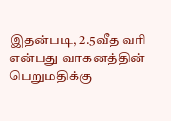இதன்படி, 2.5வீத வரி என்பது வாகனத்தின் பெறுமதிக்கு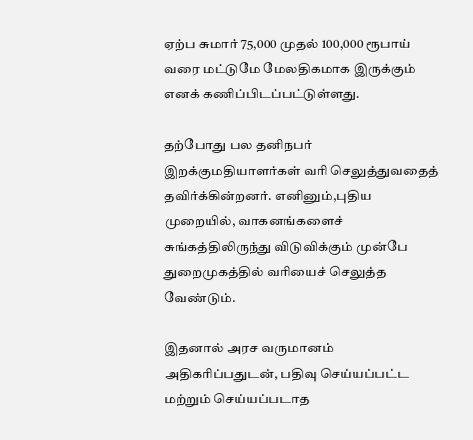ஏற்ப சுமார் 75,000 முதல் 100,000 ரூபாய் வரை மட்டுமே மேலதிகமாக இருக்கும் எனக் கணிப்பிடப்பட்டுள்ளது.

தற்போது பல தனிநபர் இறக்குமதியாளர்கள் வரி செலுத்துவதைத் தவிர்க்கின்றனர். எனினும்,புதிய முறையில், வாகனங்களைச் சுங்கத்திலிருந்து விடுவிக்கும் முன்பே துறைமுகத்தில் வரியைச் செலுத்த வேண்டும்.

இதனால் அரச வருமானம் அதிகரிப்பதுடன், பதிவு செய்யப்பட்ட மற்றும் செய்யப்படாத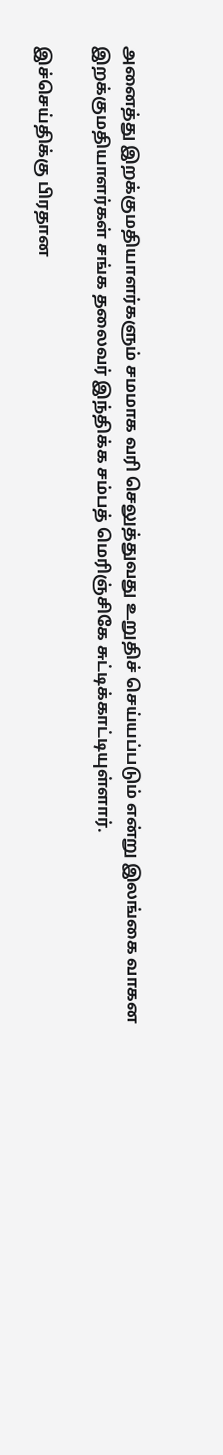அனைத்து இறக்குமதியாளர்களும் சமமாக வரி செலுத்துவது உறுதிச் செய்யப்படும் என்று இலங்கை வாகன இறக்குமதியாளர்கள் சங்க தலைவர் இந்திக்க சம்பத் மெரிஞ்சிகே சுட்டிக்காட்டியுள்ளார்.

இச்செய்திக்கு பிரதான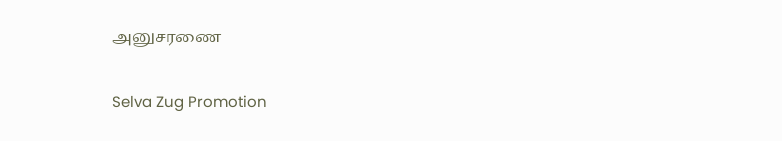அனுசரணை

Selva Zug Promotion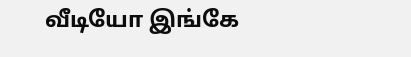வீடியோ இங்கே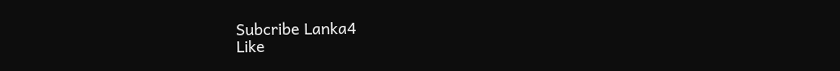Subcribe Lanka4
Like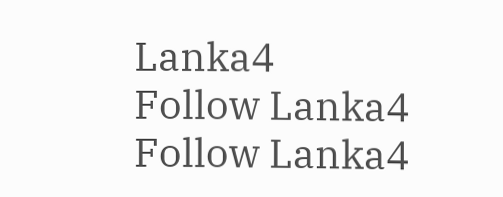Lanka4
Follow Lanka4
Follow Lanka4